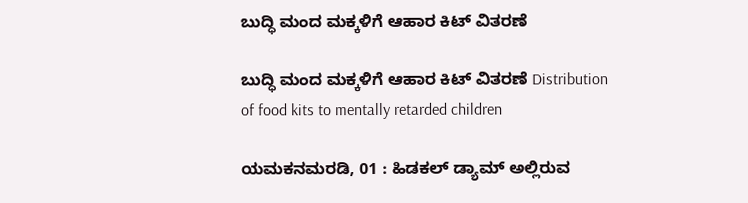ಬುದ್ಧಿ ಮಂದ ಮಕ್ಕಳಿಗೆ ಆಹಾರ ಕಿಟ್ ವಿತರಣೆ

ಬುದ್ಧಿ ಮಂದ ಮಕ್ಕಳಿಗೆ ಆಹಾರ ಕಿಟ್ ವಿತರಣೆ Distribution of food kits to mentally retarded children

ಯಮಕನಮರಡಿ, 01 : ಹಿಡಕಲ್ ಡ್ಯಾಮ್ ಅಲ್ಲಿರುವ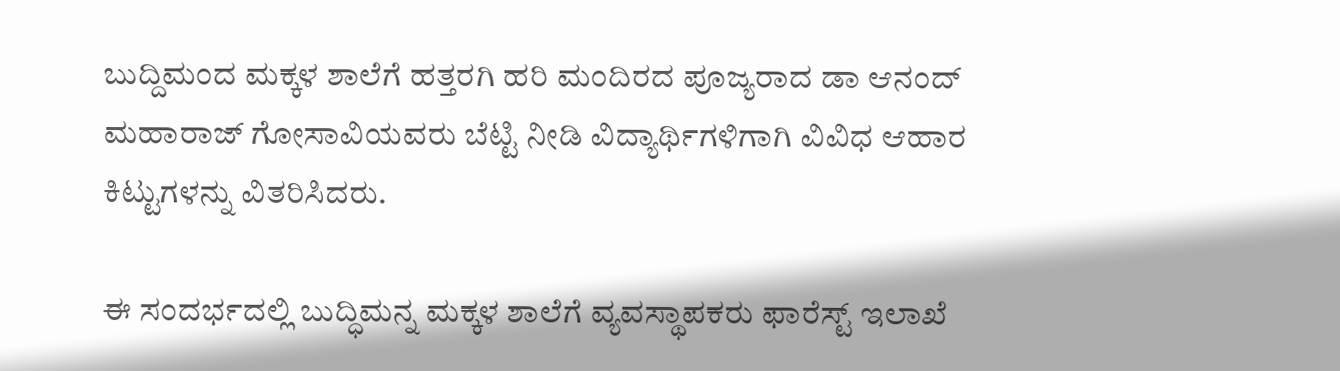ಬುದ್ದಿಮಂದ ಮಕ್ಕಳ ಶಾಲೆಗೆ ಹತ್ತರಗಿ ಹರಿ ಮಂದಿರದ ಪೂಜ್ಯರಾದ ಡಾ ಆನಂದ್ ಮಹಾರಾಜ್ ಗೋಸಾವಿಯವರು ಬೆಟ್ಟಿ ನೀಡಿ ವಿದ್ಯಾರ್ಥಿಗಳಿಗಾಗಿ ವಿವಿಧ ಆಹಾರ ಕಿಟ್ಟುಗಳನ್ನು ವಿತರಿಸಿದರು.

ಈ ಸಂದರ್ಭದಲ್ಲಿ ಬುದ್ಧಿಮನ್ನ ಮಕ್ಕಳ ಶಾಲೆಗೆ ವ್ಯವಸ್ಥಾಪಕರು ಫಾರೆಸ್ಟ್‌ ಇಲಾಖೆ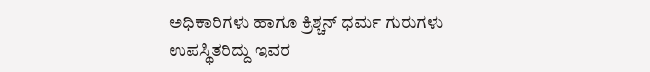ಅಧಿಕಾರಿಗಳು ಹಾಗೂ ಕ್ರಿಶ್ಚನ್ ಧರ್ಮ ಗುರುಗಳು ಉಪಸ್ಥಿತರಿದ್ದು ಇವರ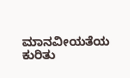ಮಾನವೀಯತೆಯ ಕುರಿತು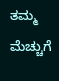ತಮ್ಮ ಮೆಚ್ಚುಗೆ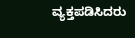ವ್ಯಕ್ತಪಡಿಸಿದರು